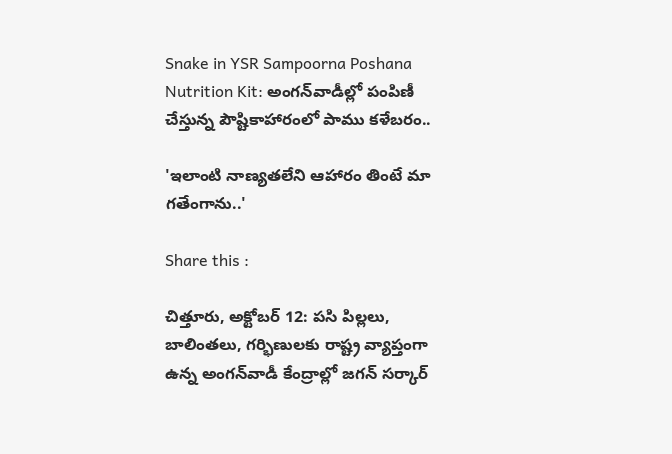Snake in YSR Sampoorna Poshana Nutrition Kit: అంగన్‌వాడీల్లో పంపిణీ చేస్తున్న పౌష్టికాహారంలో పాము కళేబరం..

'ఇలాంటి నాణ్యతలేని ఆహారం తింటే మా గతేంగాను..'

Share this :

చిత్తూరు, అక్టోబర్‌ 12: పసి పిల్లలు, బాలింతలు, గర్భిణులకు రాష్ట్ర వ్యాప్తంగా ఉన్న అంగన్‌వాడీ కేంద్రాల్లో జగన్‌ సర్కార్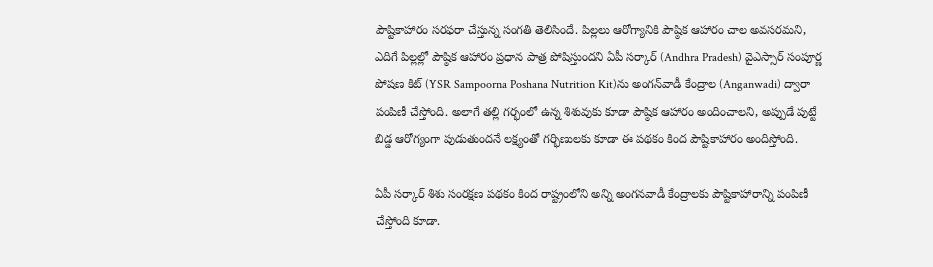పౌష్టికాహారం సరఫరా చేస్తున్న సంగతి తెలిసిందే. పిల్లలు ఆరోగ్యానికి పౌష్ఠిక ఆహారం చాల అవసరమని, ఎదిగే పిల్లల్లో పౌష్ఠిక ఆహారం ప్రధాన పాత్ర పోషిస్తుందని ఏపీ సర్కార్‌ (Andhra Pradesh) వైఎస్సార్‌ సంపూర్ణ పోషణ కిట్‌ (YSR Sampoorna Poshana Nutrition Kit)ను అంగన్‌వాడీ కేంద్రాల (Anganwadi) ద్వారా పంపిణీ చేస్తోంది. అలాగే తల్లి గర్భంలో ఉన్న శిశువుకు కూడా పౌష్ఠిక ఆహారం అందించాలని, అప్పుడే పుట్టే బిడ్డ ఆరోగ్యంగా పుడుతుందనే లక్ష్యంతో గర్భిణులకు కూడా ఈ పథకం కింద పౌష్టికాహారం అందిస్తోంది.

ఏపీ సర్కార్‌ శిశు సంరక్షణ పథకం కింద రాష్ట్రంలోని అన్ని అంగనవాడీ కేంద్రాలకు పౌష్టికాహారాన్ని పంపిణీ చేస్తోంది కూడా.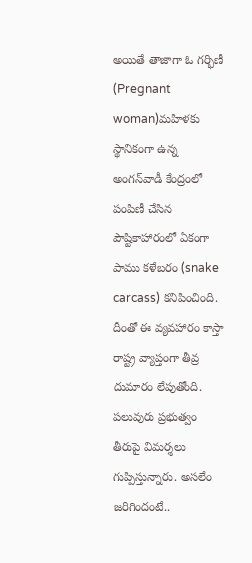అయితే తాజాగా ఓ గర్భిణీ (Pregnant woman)మహిళకు స్థానికంగా ఉన్న అంగన్‌వాడీ కేంద్రంలో పంపిణీ చేసిన పౌష్టికాహారంలో ఏకంగా పాము కళేబరం (snake carcass) కనిపించింది. దీంతో ఈ వ్యవహారం కాస్తా రాష్ట్ర వ్యాప్తంగా తీవ్ర దుమారం లేపుతోంది. పలువురు ప్రభుత్వం తీరుపై విమర్శలు గుప్పిస్తున్నారు. అసలేం జరిగిందంటే..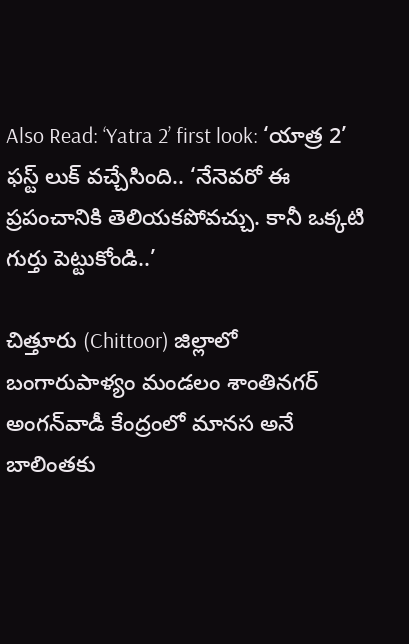Also Read: ‘Yatra 2’ first look: ‘యాత్ర 2’ ఫ‌స్ట్ లుక్ వచ్చేసింది.. ‘నేనెవరో ఈ ప్రపంచానికి తెలియకపోవచ్చు. కానీ ఒక్కటి గుర్తు పెట్టుకోండి..’

చిత్తూరు (Chittoor) జిల్లాలో బంగారుపాళ్యం మండలం శాంతినగర్ అంగన్‌వాడీ కేంద్రంలో మానస అనే బాలింతకు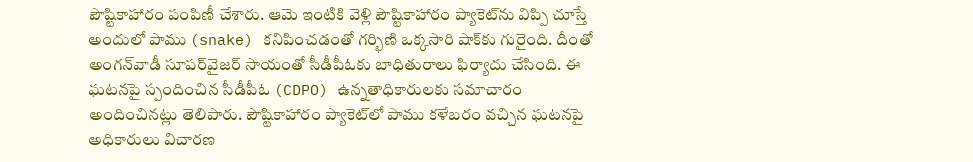పౌష్టికాహారం పంపిణీ చేశారు. ఆమె ఇంటికి వెళ్లి పౌష్టికాహారం ప్యాకెట్‌ను విప్పి చూస్తే అందులో పాము (snake) కనిపించడంతో గర్భిణి ఒక్కసారి షాక్‌కు గురైంది. దీంతో అంగన్‌వాడీ సూపర్‌వైజర్ సాయంతో సీడీపీఓకు బాధితురాలు ఫిర్యాదు చేసింది. ఈ ఘటనపై స్పందించిన సీడీపీఓ (CDPO) ఉన్నతాధికారులకు సమాచారం అందించినట్లు తెలిపారు. పౌష్టికాహారం ప్యాకెట్‌లో పాము కళేబరం వచ్చిన ఘటనపై అధికారులు విచారణ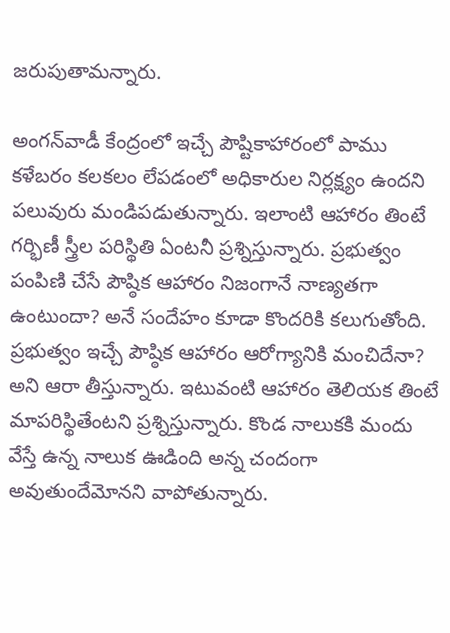జరుపుతామన్నారు.

అంగన్‌వాడీ కేంద్రంలో ఇచ్చే పౌష్టికాహారంలో పాము కళేబరం కలకలం లేపడంలో అధికారుల నిర్లక్ష్యం ఉందని పలువురు మండిపడుతున్నారు. ఇలాంటి ఆహారం తింటే గర్భిణీ స్త్రీల పరిస్థితి ఏంటనీ ప్రశ్నిస్తున్నారు. ప్రభుత్వం పంపిణి చేసే పౌష్ఠిక ఆహారం నిజంగానే నాణ్యతగా ఉంటుందా? అనే సందేహం కూడా కొందరికి కలుగుతోంది. ప్రభుత్వం ఇచ్చే పౌష్ఠిక ఆహారం ఆరోగ్యానికి మంచిదేనా? అని ఆరా తీస్తున్నారు. ఇటువంటి ఆహారం తెలియక తింటే మాపరిస్థితేంటని ప్రశ్నిస్తున్నారు. కొండ నాలుకకి మందు వేస్తే ఉన్న నాలుక ఊడింది అన్న చందంగా అవుతుందేమోనని వాపోతున్నారు.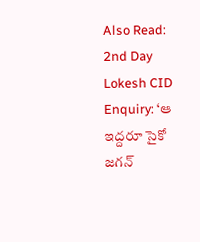Also Read: 2nd Day Lokesh CID Enquiry: ‘ఆ ఇద్ద‌రూ సైకో జ‌గ‌న్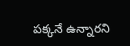ప‌క్క‌నే ఉన్నారని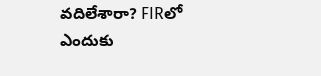వదిలేశారా? FIRలో ఎందుకు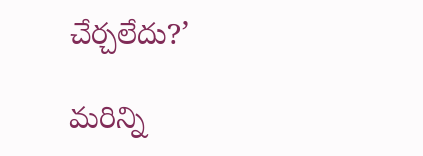చేర్చలేదు?’

మరిన్ని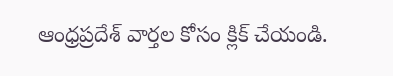ఆంధ్రప్రదేశ్‌ వార్తల కోసం క్లిక్‌ చేయండి.